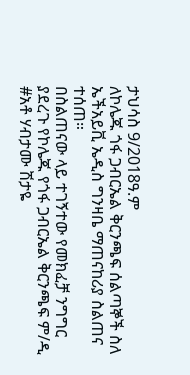ታህሳስ 9/2018ዓ.ም
ለኮሌጁ ጎፋ ጋብርኤል ቅርንጫፍ ሰልጣኞች ስለ ኤችአይቪ ኤዲስ ግንዛቤ ማጠናከሪያ ስልጠና ተሰጠ።
በስልጠናው ላይ ተገኝተው የመክፈቻ ንግግር ያደረጉ የኮሌጁ የጎፋ ጋብርኤል ቅርንጫፍ ም/ዲ #አቶ ሃብታሙ ሽታዬ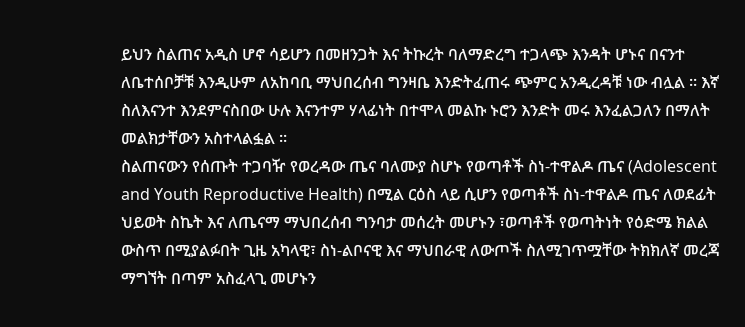ይህን ስልጠና አዲስ ሆኖ ሳይሆን በመዘንጋት እና ትኩረት ባለማድረግ ተጋላጭ እንዳት ሆኑና በናንተ ለቤተሰቦቻቹ እንዲሁም ለአከባቢ ማህበረሰብ ግንዛቤ እንድትፈጠሩ ጭምር አንዲረዳቹ ነው ብሏል ። እኛ ስለእናንተ እንደምናስበው ሁሉ እናንተም ሃላፊነት በተሞላ መልኩ ኑሮን እንድት መሩ እንፈልጋለን በማለት መልክታቸውን አስተላልፏል ።
ስልጠናውን የሰጡት ተጋባዥ የወረዳው ጤና ባለሙያ ስሆኑ የወጣቶች ስነ-ተዋልዶ ጤና (Adolescent and Youth Reproductive Health) በሚል ርዕስ ላይ ሲሆን የወጣቶች ስነ-ተዋልዶ ጤና ለወደፊት ህይወት ስኬት እና ለጤናማ ማህበረሰብ ግንባታ መሰረት መሆኑን ፣ወጣቶች የወጣትነት የዕድሜ ክልል ውስጥ በሚያልፉበት ጊዜ አካላዊ፣ ስነ-ልቦናዊ እና ማህበራዊ ለውጦች ስለሚገጥሟቸው ትክክለኛ መረጃ ማግኘት በጣም አስፈላጊ መሆኑን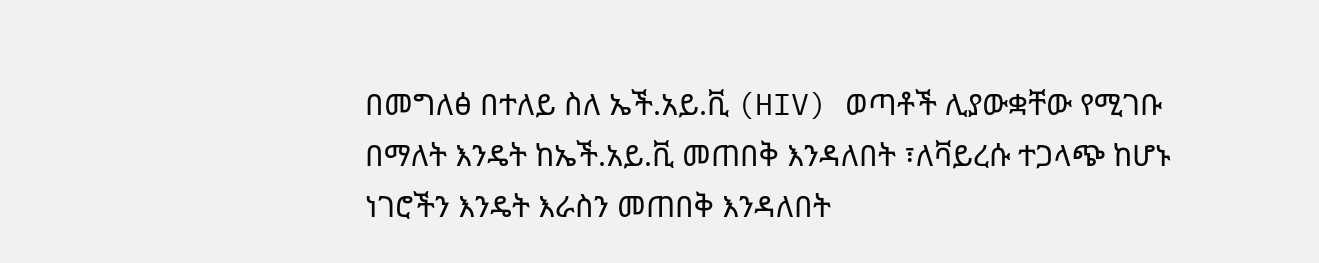በመግለፅ በተለይ ስለ ኤች.አይ.ቪ (HIV) ወጣቶች ሊያውቋቸው የሚገቡ በማለት እንዴት ከኤች.አይ.ቪ መጠበቅ እንዳለበት ፣ለቫይረሱ ተጋላጭ ከሆኑ ነገሮችን እንዴት እራስን መጠበቅ እንዳለበት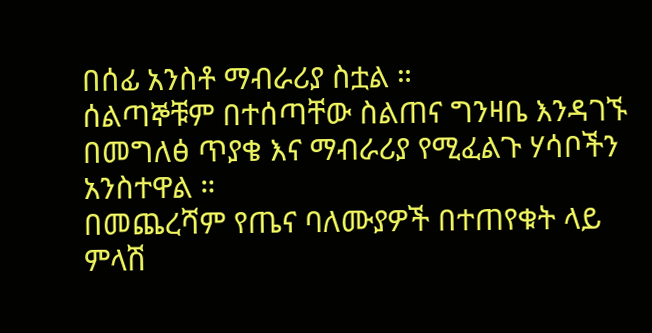በሰፊ አንስቶ ማብራሪያ ስቷል ።
ሰልጣኞቹም በተሰጣቸው ስልጠና ግንዛቤ እንዳገኙ በመግለፅ ጥያቄ እና ማብራሪያ የሚፈልጉ ሃሳቦችን አንስተዋል ።
በመጨረሻም የጤና ባለሙያዎች በተጠየቁት ላይ ምላሽ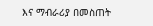እና ማብራሪያ በመስጠት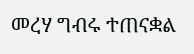መረሃ ግብሩ ተጠናቋል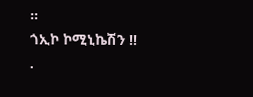።
ጎኢኮ ኮሚኒኬሽን !!
.